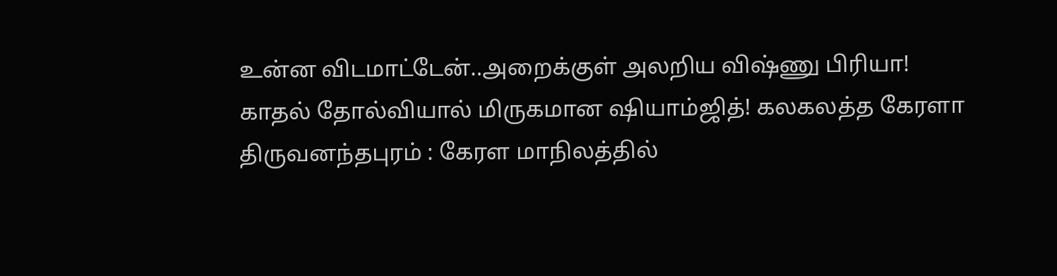உன்ன விடமாட்டேன்..அறைக்குள் அலறிய விஷ்ணு பிரியா! காதல் தோல்வியால் மிருகமான ஷியாம்ஜித்! கலகலத்த கேரளா
திருவனந்தபுரம் : கேரள மாநிலத்தில்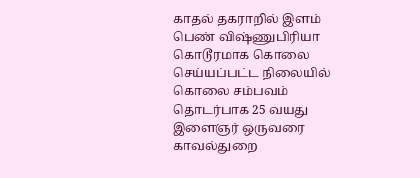காதல் தகராறில் இளம் பெண் விஷ்ணுபிரியா கொடூரமாக கொலை செய்யப்பட்ட நிலையில் கொலை சம்பவம் தொடர்பாக 25 வயது இளைஞர் ஒருவரை காவல்துறை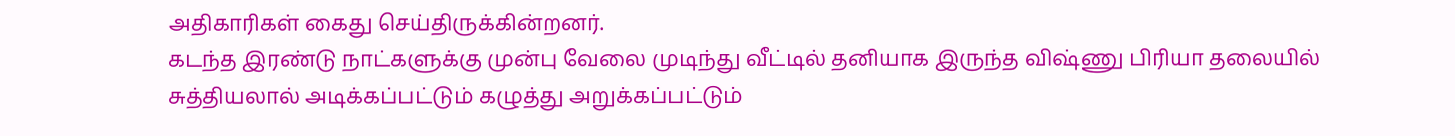அதிகாரிகள் கைது செய்திருக்கின்றனர்.
கடந்த இரண்டு நாட்களுக்கு முன்பு வேலை முடிந்து வீட்டில் தனியாக இருந்த விஷ்ணு பிரியா தலையில் சுத்தியலால் அடிக்கப்பட்டும் கழுத்து அறுக்கப்பட்டும்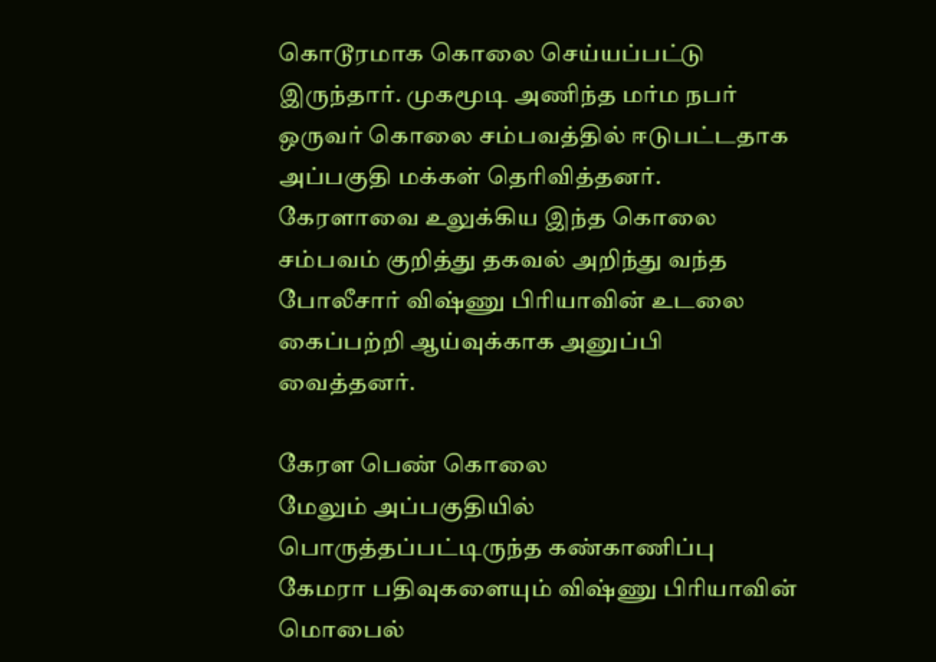கொடூரமாக கொலை செய்யப்பட்டு இருந்தார். முகமூடி அணிந்த மர்ம நபர் ஒருவர் கொலை சம்பவத்தில் ஈடுபட்டதாக அப்பகுதி மக்கள் தெரிவித்தனர்.
கேரளாவை உலுக்கிய இந்த கொலை சம்பவம் குறித்து தகவல் அறிந்து வந்த போலீசார் விஷ்ணு பிரியாவின் உடலை கைப்பற்றி ஆய்வுக்காக அனுப்பி வைத்தனர்.

கேரள பெண் கொலை
மேலும் அப்பகுதியில் பொருத்தப்பட்டிருந்த கண்காணிப்பு கேமரா பதிவுகளையும் விஷ்ணு பிரியாவின் மொபைல்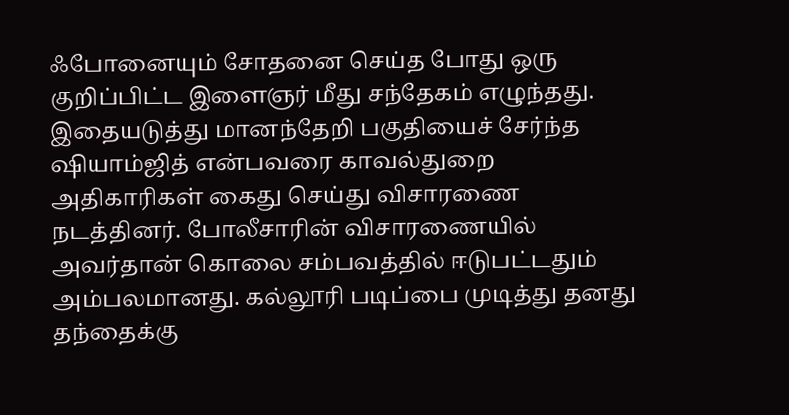ஃபோனையும் சோதனை செய்த போது ஒரு குறிப்பிட்ட இளைஞர் மீது சந்தேகம் எழுந்தது. இதையடுத்து மானந்தேறி பகுதியைச் சேர்ந்த ஷியாம்ஜித் என்பவரை காவல்துறை அதிகாரிகள் கைது செய்து விசாரணை நடத்தினர். போலீசாரின் விசாரணையில் அவர்தான் கொலை சம்பவத்தில் ஈடுபட்டதும் அம்பலமானது. கல்லூரி படிப்பை முடித்து தனது தந்தைக்கு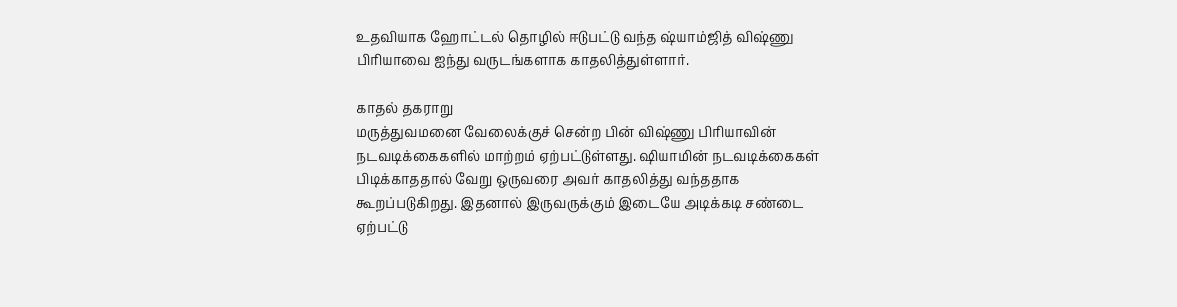உதவியாக ஹோட்டல் தொழில் ஈடுபட்டு வந்த ஷ்யாம்ஜித் விஷ்ணு பிரியாவை ஐந்து வருடங்களாக காதலித்துள்ளார்.

காதல் தகராறு
மருத்துவமனை வேலைக்குச் சென்ற பின் விஷ்ணு பிரியாவின் நடவடிக்கைகளில் மாற்றம் ஏற்பட்டுள்ளது. ஷியாமின் நடவடிக்கைகள் பிடிக்காததால் வேறு ஒருவரை அவர் காதலித்து வந்ததாக கூறப்படுகிறது. இதனால் இருவருக்கும் இடையே அடிக்கடி சண்டை ஏற்பட்டு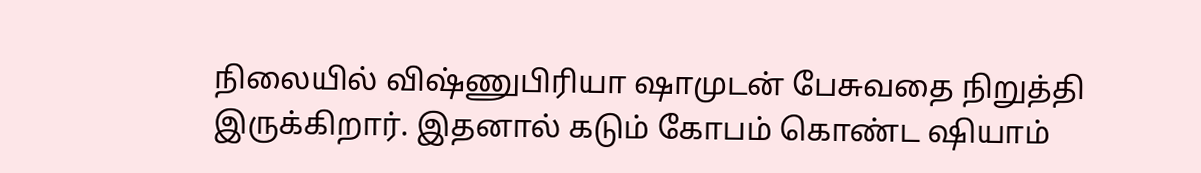நிலையில் விஷ்ணுபிரியா ஷாமுடன் பேசுவதை நிறுத்தி இருக்கிறார். இதனால் கடும் கோபம் கொண்ட ஷியாம்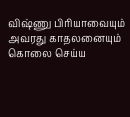விஷ்ணு பிரியாவையும் அவரது காதலனையும் கொலை செய்ய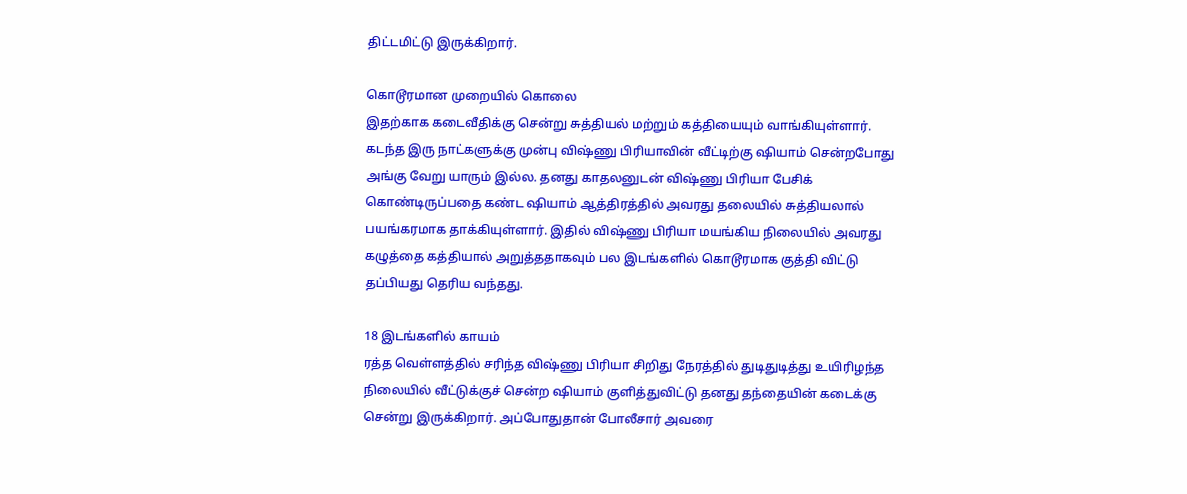திட்டமிட்டு இருக்கிறார்.

கொடூரமான முறையில் கொலை
இதற்காக கடைவீதிக்கு சென்று சுத்தியல் மற்றும் கத்தியையும் வாங்கியுள்ளார். கடந்த இரு நாட்களுக்கு முன்பு விஷ்ணு பிரியாவின் வீட்டிற்கு ஷியாம் சென்றபோது அங்கு வேறு யாரும் இல்ல. தனது காதலனுடன் விஷ்ணு பிரியா பேசிக் கொண்டிருப்பதை கண்ட ஷியாம் ஆத்திரத்தில் அவரது தலையில் சுத்தியலால் பயங்கரமாக தாக்கியுள்ளார். இதில் விஷ்ணு பிரியா மயங்கிய நிலையில் அவரது கழுத்தை கத்தியால் அறுத்ததாகவும் பல இடங்களில் கொடூரமாக குத்தி விட்டு தப்பியது தெரிய வந்தது.

18 இடங்களில் காயம்
ரத்த வெள்ளத்தில் சரிந்த விஷ்ணு பிரியா சிறிது நேரத்தில் துடிதுடித்து உயிரிழந்த நிலையில் வீட்டுக்குச் சென்ற ஷியாம் குளித்துவிட்டு தனது தந்தையின் கடைக்கு சென்று இருக்கிறார். அப்போதுதான் போலீசார் அவரை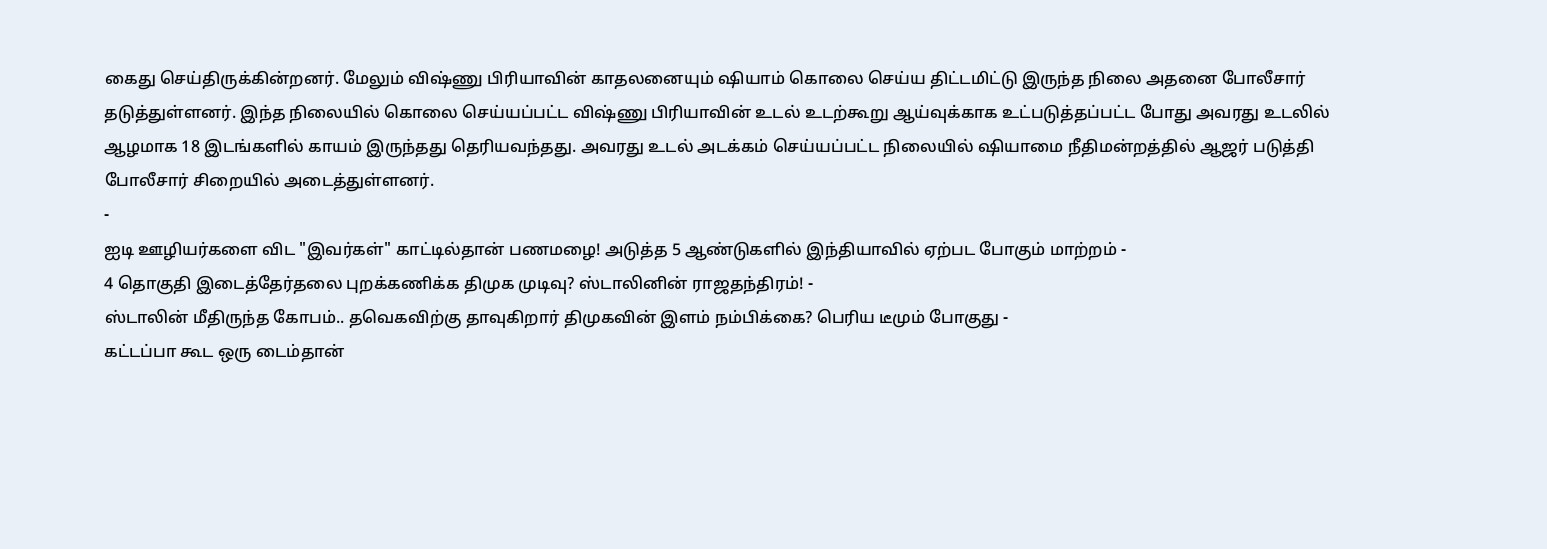கைது செய்திருக்கின்றனர். மேலும் விஷ்ணு பிரியாவின் காதலனையும் ஷியாம் கொலை செய்ய திட்டமிட்டு இருந்த நிலை அதனை போலீசார் தடுத்துள்ளனர். இந்த நிலையில் கொலை செய்யப்பட்ட விஷ்ணு பிரியாவின் உடல் உடற்கூறு ஆய்வுக்காக உட்படுத்தப்பட்ட போது அவரது உடலில் ஆழமாக 18 இடங்களில் காயம் இருந்தது தெரியவந்தது. அவரது உடல் அடக்கம் செய்யப்பட்ட நிலையில் ஷியாமை நீதிமன்றத்தில் ஆஜர் படுத்தி போலீசார் சிறையில் அடைத்துள்ளனர்.
-
ஐடி ஊழியர்களை விட "இவர்கள்" காட்டில்தான் பணமழை! அடுத்த 5 ஆண்டுகளில் இந்தியாவில் ஏற்பட போகும் மாற்றம் -
4 தொகுதி இடைத்தேர்தலை புறக்கணிக்க திமுக முடிவு? ஸ்டாலினின் ராஜதந்திரம்! -
ஸ்டாலின் மீதிருந்த கோபம்.. தவெகவிற்கு தாவுகிறார் திமுகவின் இளம் நம்பிக்கை? பெரிய டீமும் போகுது -
கட்டப்பா கூட ஒரு டைம்தான்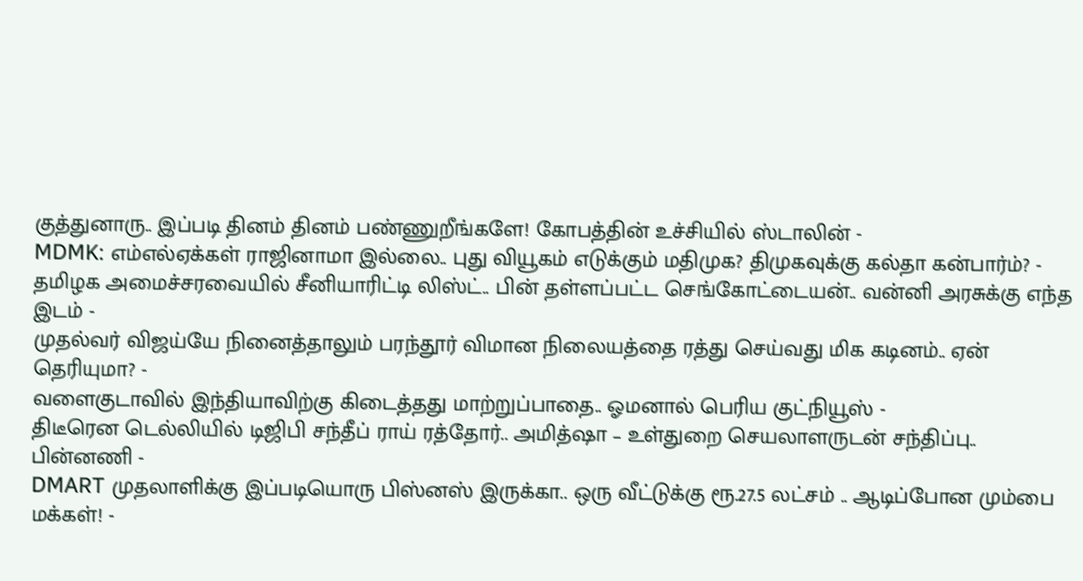குத்துனாரு.. இப்படி தினம் தினம் பண்ணுறீங்களே! கோபத்தின் உச்சியில் ஸ்டாலின் -
MDMK: எம்எல்ஏக்கள் ராஜினாமா இல்லை.. புது வியூகம் எடுக்கும் மதிமுக? திமுகவுக்கு கல்தா கன்பார்ம்? -
தமிழக அமைச்சரவையில் சீனியாரிட்டி லிஸ்ட்.. பின் தள்ளப்பட்ட செங்கோட்டையன்.. வன்னி அரசுக்கு எந்த இடம் -
முதல்வர் விஜய்யே நினைத்தாலும் பரந்தூர் விமான நிலையத்தை ரத்து செய்வது மிக கடினம்.. ஏன் தெரியுமா? -
வளைகுடாவில் இந்தியாவிற்கு கிடைத்தது மாற்றுப்பாதை.. ஓமனால் பெரிய குட்நியூஸ் -
திடீரென டெல்லியில் டிஜிபி சந்தீப் ராய் ரத்தோர்.. அமித்ஷா – உள்துறை செயலாளருடன் சந்திப்பு.. பின்னணி -
DMART முதலாளிக்கு இப்படியொரு பிஸ்னஸ் இருக்கா.. ஒரு வீட்டுக்கு ரூ.27.5 லட்சம் .. ஆடிப்போன மும்பை மக்கள்! -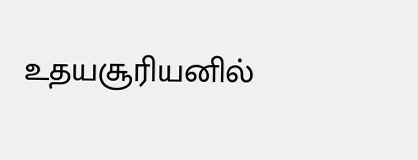உதயசூரியனில்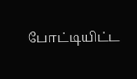போட்டியிட்ட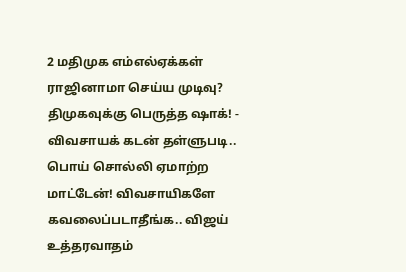2 மதிமுக எம்எல்ஏக்கள் ராஜினாமா செய்ய முடிவு? திமுகவுக்கு பெருத்த ஷாக்! -
விவசாயக் கடன் தள்ளுபடி.. பொய் சொல்லி ஏமாற்ற மாட்டேன்! விவசாயிகளே கவலைப்படாதீங்க.. விஜய் உத்தரவாதம்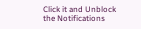Click it and Unblock the Notifications